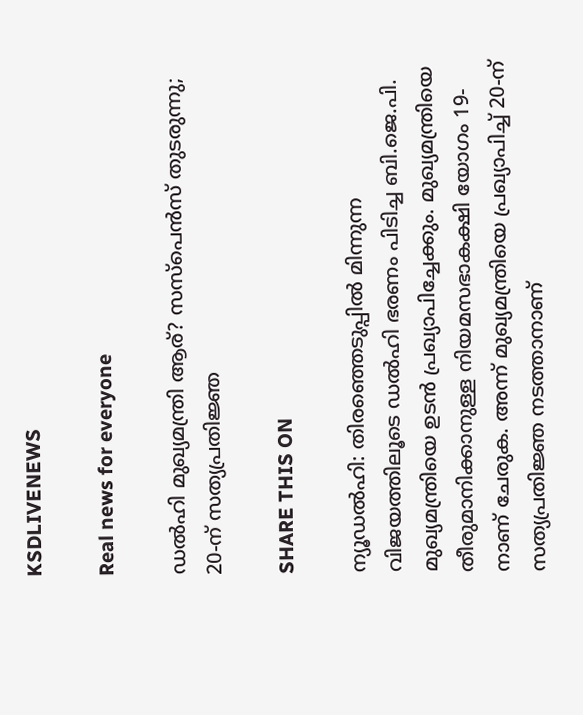KSDLIVENEWS

Real news for everyone

ഡല്‍ഹി മുഖ്യമന്ത്രി ആര്? സസ്‌പെന്‍സ് തുടരുന്നു; 20-ന് സത്യപ്രതിജ്ഞ

SHARE THIS ON

ന്യൂഡല്‍ഹി: തിരഞ്ഞെടുപ്പില്‍ മിന്നുന്ന വിജയത്തിലൂടെ ഡല്‍ഹി ഭരണം പിടിച്ച ബി.ജെ.പി. മുഖ്യമന്ത്രിയെ ഉടന്‍ പ്രഖ്യാപിച്ചേക്കും. മുഖ്യമന്ത്രിയെ തീരുമാനിക്കാനുള്ള നിയമസഭാകക്ഷി യോഗം 19-നാണ് ചേരുക. അന്ന് മുഖ്യമന്ത്രിയെ പ്രഖ്യാപിച്ച് 20-ന് സത്യപ്രതിജ്ഞ നടത്താനാണ്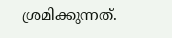ശ്രമിക്കുന്നത്.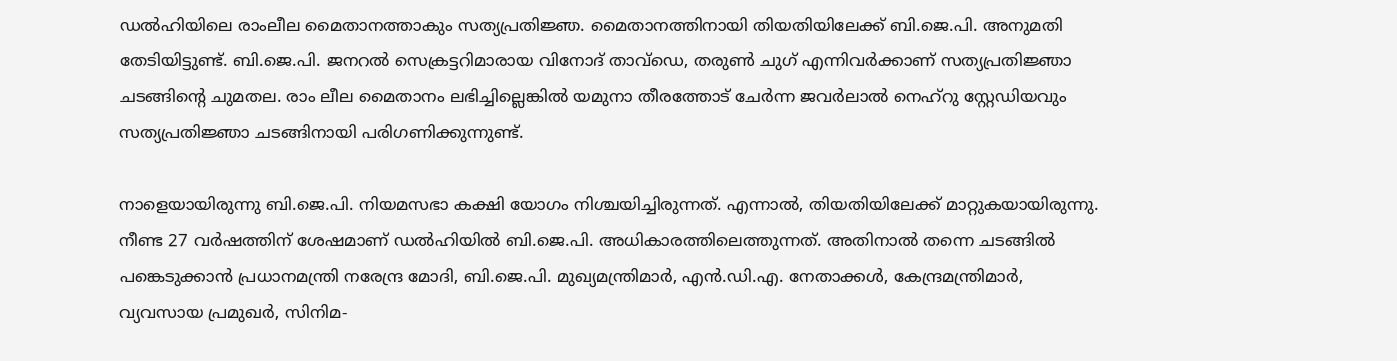ഡല്‍ഹിയിലെ രാംലീല മൈതാനത്താകും സത്യപ്രതിജ്ഞ. മൈതാനത്തിനായി തിയതിയിലേക്ക് ബി.ജെ.പി. അനുമതി തേടിയിട്ടുണ്ട്. ബി.ജെ.പി. ജനറല്‍ സെക്രട്ടറിമാരായ വിനോദ് താവ്‌ഡെ, തരുണ്‍ ചുഗ് എന്നിവര്‍ക്കാണ് സത്യപ്രതിജ്ഞാ ചടങ്ങിന്റെ ചുമതല. രാം ലീല മൈതാനം ലഭിച്ചില്ലെങ്കില്‍ യമുനാ തീരത്തോട് ചേര്‍ന്ന ജവര്‍ലാല്‍ നെഹ്‌റു സ്റ്റേഡിയവും സത്യപ്രതിജ്ഞാ ചടങ്ങിനായി പരിഗണിക്കുന്നുണ്ട്.

നാളെയായിരുന്നു ബി.ജെ.പി. നിയമസഭാ കക്ഷി യോഗം നിശ്ചയിച്ചിരുന്നത്. എന്നാല്‍, തിയതിയിലേക്ക് മാറ്റുകയായിരുന്നു. നീണ്ട 27 വര്‍ഷത്തിന് ശേഷമാണ് ഡല്‍ഹിയില്‍ ബി.ജെ.പി. അധികാരത്തിലെത്തുന്നത്. അതിനാല്‍ തന്നെ ചടങ്ങില്‍ പങ്കെടുക്കാന്‍ പ്രധാനമന്ത്രി നരേന്ദ്ര മോദി, ബി.ജെ.പി. മുഖ്യമന്ത്രിമാര്‍, എന്‍.ഡി.എ. നേതാക്കള്‍, കേന്ദ്രമന്ത്രിമാര്‍, വ്യവസായ പ്രമുഖര്‍, സിനിമ-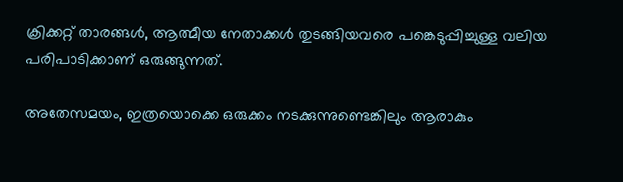ക്രിക്കറ്റ് താരങ്ങള്‍, ആത്മീയ നേതാക്കള്‍ തുടങ്ങിയവരെ പങ്കെടുപ്പിച്ചുള്ള വലിയ പരിപാടിക്കാണ് ഒരുങ്ങുന്നത്.

അതേസമയം, ഇത്രയൊക്കെ ഒരുക്കം നടക്കുന്നുണ്ടെങ്കിലും ആരാകും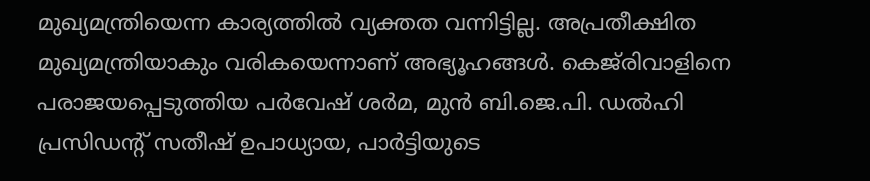മുഖ്യമന്ത്രിയെന്ന കാര്യത്തില്‍ വ്യക്തത വന്നിട്ടില്ല. അപ്രതീക്ഷിത മുഖ്യമന്ത്രിയാകും വരികയെന്നാണ് അഭ്യൂഹങ്ങള്‍. കെജ്‌രിവാളിനെ പരാജയപ്പെടുത്തിയ പര്‍വേഷ് ശര്‍മ, മുന്‍ ബി.ജെ.പി. ഡല്‍ഹി പ്രസിഡന്റ് സതീഷ് ഉപാധ്യായ, പാര്‍ട്ടിയുടെ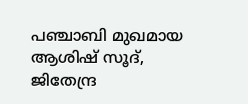പഞ്ചാബി മുഖമായ ആശിഷ് സൂദ്, ജിതേന്ദ്ര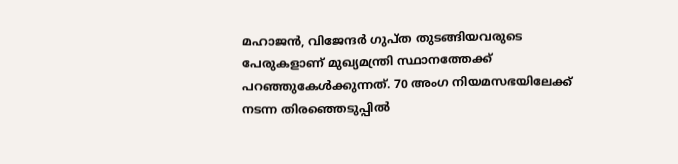മഹാജന്‍, വിജേന്ദര്‍ ഗുപ്ത തുടങ്ങിയവരുടെ പേരുകളാണ് മുഖ്യമന്ത്രി സ്ഥാനത്തേക്ക് പറഞ്ഞുകേള്‍ക്കുന്നത്. 70 അംഗ നിയമസഭയിലേക്ക് നടന്ന തിരഞ്ഞെടുപ്പില്‍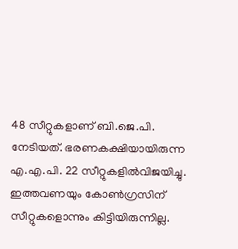48 സീറ്റുകളാണ് ബി.ജെ.പി. നേടിയത്. ഭരണകക്ഷിയായിരുന്ന എ.എ.പി. 22 സീറ്റുകളില്‍വിജയിച്ചു. ഇത്തവണയും കോണ്‍ഗ്രസിന് സീറ്റുകളൊന്നും കിട്ടിയിരുന്നില്ല.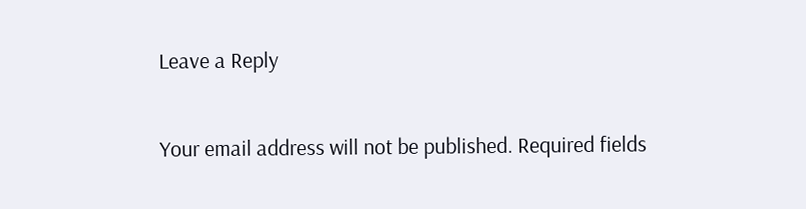Leave a Reply

Your email address will not be published. Required fields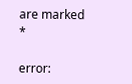are marked *

error: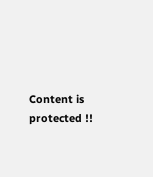Content is protected !!